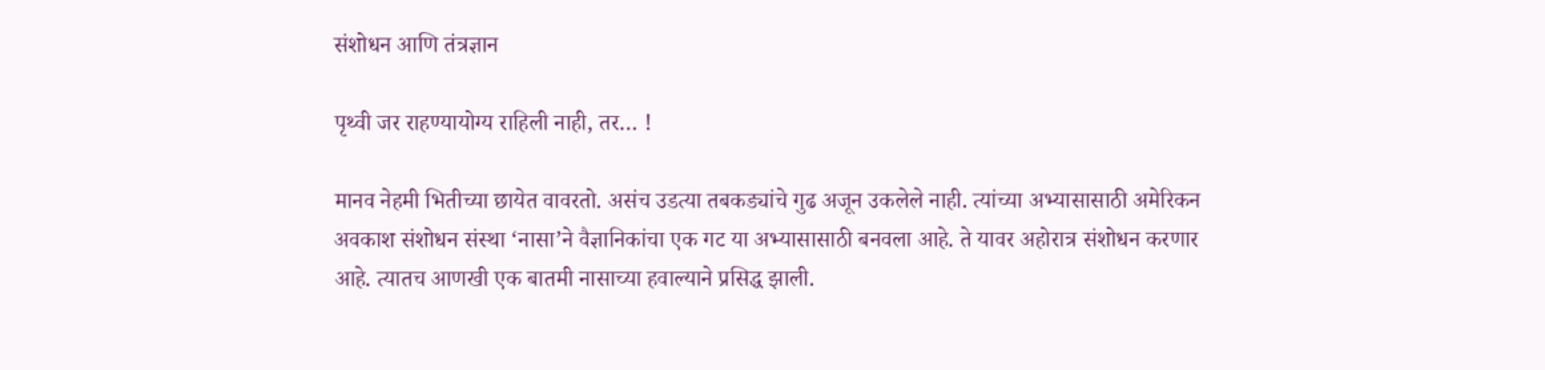संशोधन आणि तंत्रज्ञान

पृथ्वी जर राहण्यायोग्य राहिली नाही, तर… !

मानव नेहमी भितीच्या छायेत वावरतो. असंच उडत्या तबकड्यांचे गुढ अजून उकलेले नाही. त्यांच्या अभ्यासासाठी अमेरिकन अवकाश संशोधन संस्था ‘नासा’ने वैज्ञानिकांचा एक गट या अभ्यासासाठी बनवला आहे. ते यावर अहोरात्र संशोधन करणार आहे. त्यातच आणखी एक बातमी नासाच्या हवाल्याने प्रसिद्ध झाली.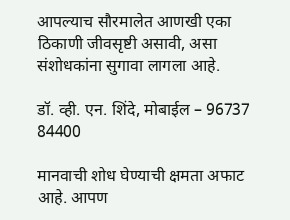आपल्याच सौरमालेत आणखी एका ठिकाणी जीवसृष्टी असावी, असा संशोधकांना सुगावा लागला आहे.

डॉ. व्ही. एन. शिंदे, मोबाईल – 96737 84400

मानवाची शोध घेण्याची क्षमता अफाट आहे. आपण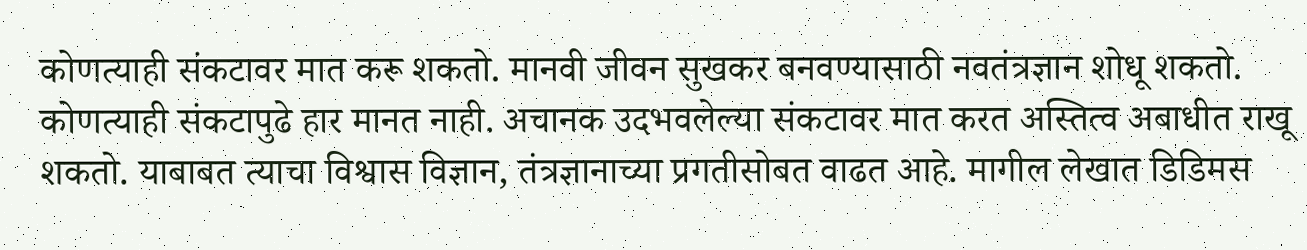कोणत्याही संकटावर मात करू शकतो. मानवी जीवन सुखकर बनवण्यासाठी नवतंत्रज्ञान शोधू शकतो. कोणत्याही संकटापुढे हार मानत नाही. अचानक उदभवलेल्या संकटावर मात करत अस्तित्व अबाधीत राखू शकतो. याबाबत त्याचा विश्वास विज्ञान, तंत्रज्ञानाच्या प्रगतीसोबत वाढत आहे. मागील लेखात डिडिमस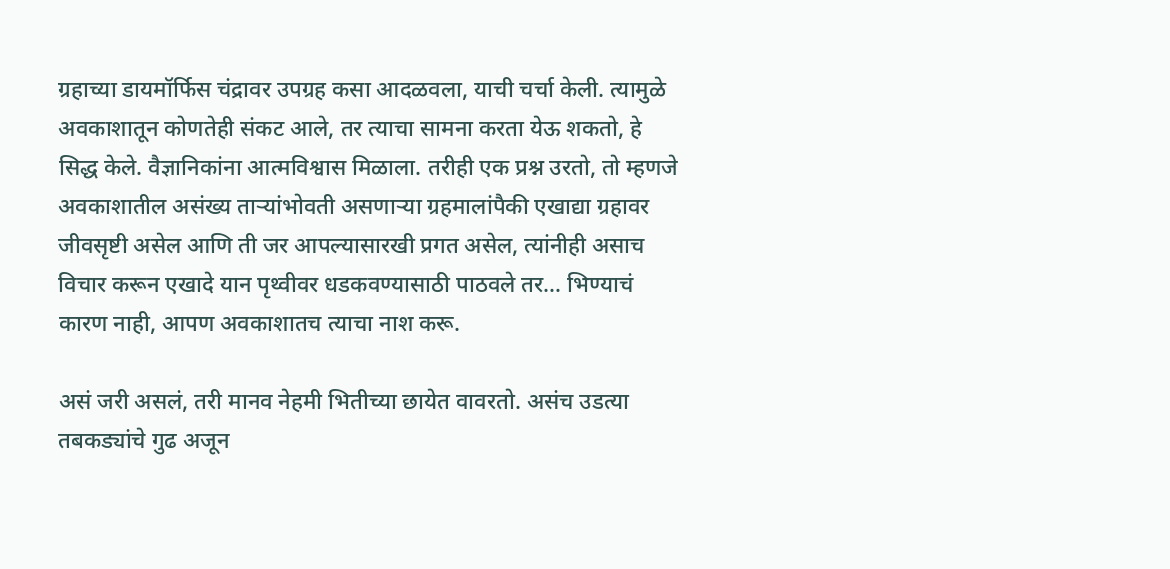ग्रहाच्या डायमॉर्फिस चंद्रावर उपग्रह कसा आदळवला, याची चर्चा केली. त्यामुळे अवकाशातून कोणतेही संकट आले, तर त्याचा सामना करता येऊ शकतो, हे सिद्ध केले. वैज्ञानिकांना आत्मविश्वास मिळाला. तरीही एक प्रश्न उरतो, तो म्हणजे अवकाशातील असंख्य ताऱ्यांभोवती असणाऱ्या ग्रहमालांपैकी एखाद्या ग्रहावर जीवसृष्टी असेल आणि ती जर आपल्यासारखी प्रगत असेल, त्यांनीही असाच विचार करून एखादे यान पृथ्वीवर धडकवण्यासाठी पाठवले तर… भिण्याचं कारण नाही, आपण अवकाशातच त्याचा नाश करू.

असं जरी असलं, तरी मानव नेहमी भितीच्या छायेत वावरतो. असंच उडत्या तबकड्यांचे गुढ अजून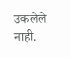उकलेले नाही.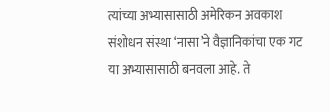त्यांच्या अभ्यासासाठी अमेरिकन अवकाश संशोधन संस्था ‘नासा’ने वैज्ञानिकांचा एक गट या अभ्यासासाठी बनवला आहे. ते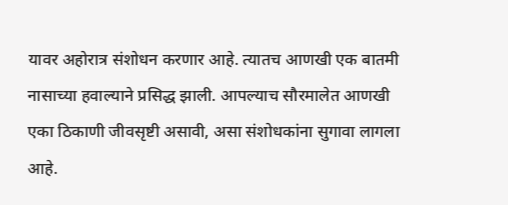यावर अहोरात्र संशोधन करणार आहे. त्यातच आणखी एक बातमी नासाच्या हवाल्याने प्रसिद्ध झाली. आपल्याच सौरमालेत आणखी एका ठिकाणी जीवसृष्टी असावी, असा संशोधकांना सुगावा लागला आहे.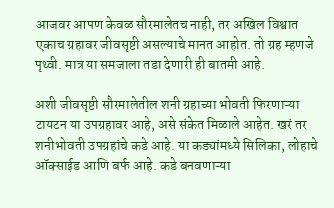आजवर आपण केवळ सौरमालेतच नाही, तर अखिल विश्वात एकाच ग्रहावर जीवसृष्टी असल्याचे मानत आहोत. तो ग्रह म्हणजे पृथ्वी. मात्र या समजाला तडा देणारी ही बातमी आहे.

अशी जीवसृष्टी सौरमालेतील शनी ग्रहाच्या भोवती फिरणाऱ्या टायटन या उपग्रहावर आहे, असे संकेत मिळाले आहेत. खरं तर शनीभोवती उपग्रहांचे कडे आहे. या कड्यांमध्ये सिलिका, लोहाचे ऑक्साईड आणि बर्फ आहे. कडे बनवणाऱ्या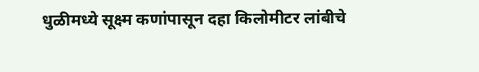धुळीमध्ये सूक्ष्म कणांपासून दहा किलोमीटर लांबीचे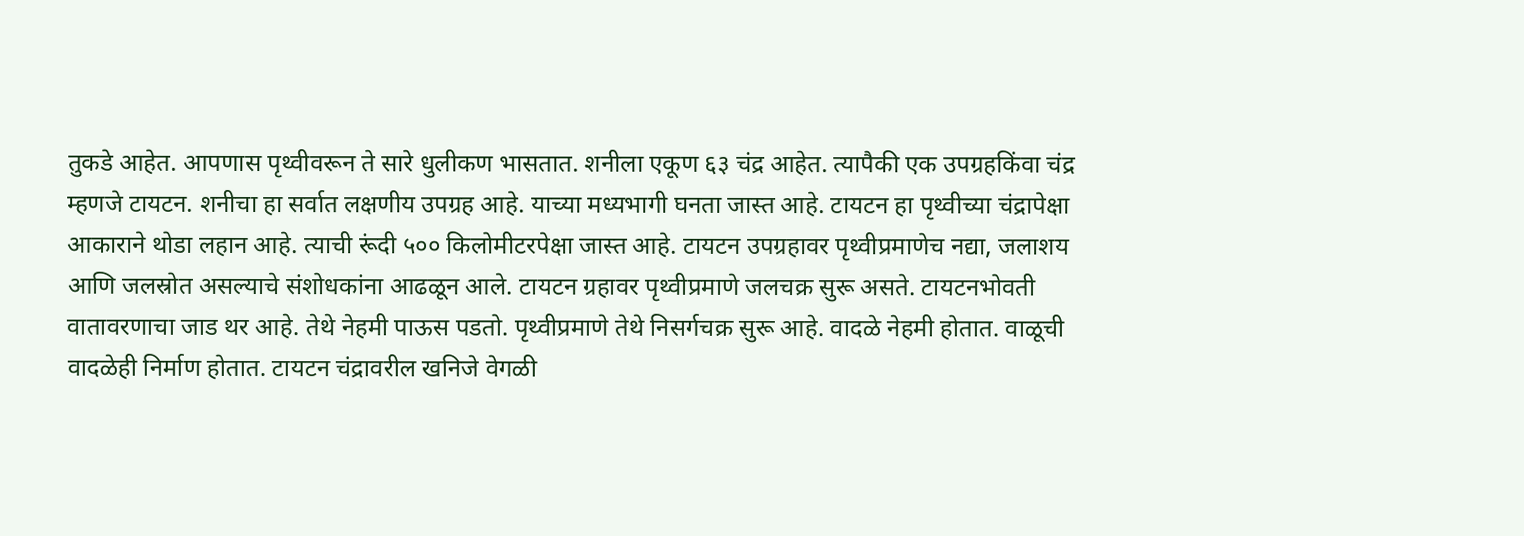तुकडे आहेत. आपणास पृथ्वीवरून ते सारे धुलीकण भासतात. शनीला एकूण ६३ चंद्र आहेत. त्यापैकी एक उपग्रहकिंवा चंद्र म्हणजे टायटन. शनीचा हा सर्वात लक्षणीय उपग्रह आहे. याच्या मध्यभागी घनता जास्त आहे. टायटन हा पृथ्वीच्या चंद्रापेक्षा आकाराने थोडा लहान आहे. त्याची रूंदी ५०० किलोमीटरपेक्षा जास्त आहे. टायटन उपग्रहावर पृथ्वीप्रमाणेच नद्या, जलाशय आणि जलस्रोत असल्याचे संशोधकांना आढळून आले. टायटन ग्रहावर पृथ्वीप्रमाणे जलचक्र सुरू असते. टायटनभोवती वातावरणाचा जाड थर आहे. तेथे नेहमी पाऊस पडतो. पृथ्वीप्रमाणे तेथे निसर्गचक्र सुरू आहे. वादळे नेहमी होतात. वाळूची वादळेही निर्माण होतात. टायटन चंद्रावरील खनिजे वेगळी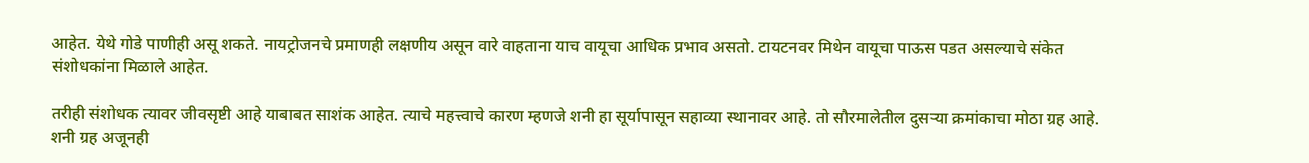आहेत. येथे गोडे पाणीही असू शकते. नायट्रोजनचे प्रमाणही लक्षणीय असून वारे वाहताना याच वायूचा आधिक प्रभाव असतो. टायटनवर मिथेन वायूचा पाऊस पडत असल्याचे संकेत संशोधकांना मिळाले आहेत.

तरीही संशोधक त्यावर जीवसृष्टी आहे याबाबत साशंक आहेत. त्याचे महत्त्वाचे कारण म्हणजे शनी हा सूर्यापासून सहाव्या स्थानावर आहे. तो सौरमालेतील दुसऱ्या क्रमांकाचा मोठा ग्रह आहे. शनी ग्रह अजूनही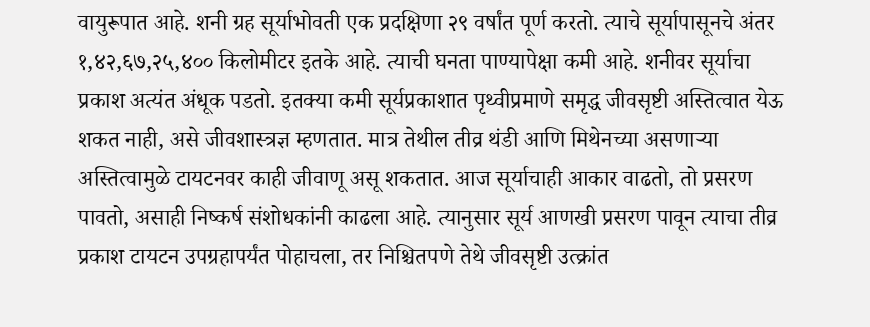वायुरूपात आहे. शनी ग्रह सूर्याभोवती एक प्रदक्षिणा २९ वर्षांत पूर्ण करतो. त्याचे सूर्यापासूनचे अंतर १,४२,६७,२५,४०० किलोमीटर इतके आहे. त्याची घनता पाण्यापेक्षा कमी आहे. शनीवर सूर्याचा प्रकाश अत्यंत अंधूक पडतो. इतक्या कमी सूर्यप्रकाशात पृथ्वीप्रमाणे समृद्ध जीवसृष्टी अस्तित्वात येऊ शकत नाही, असे जीवशास्त्रज्ञ म्हणतात. मात्र तेथील तीव्र थंडी आणि मिथेनच्या असणाऱ्या अस्तित्वामुळे टायटनवर काही जीवाणू असू शकतात. आज सूर्याचाही आकार वाढतो, तो प्रसरण पावतो, असाही निष्कर्ष संशोधकांनी काढला आहे. त्यानुसार सूर्य आणखी प्रसरण पावून त्याचा तीव्र प्रकाश टायटन उपग्रहापर्यंत पोहाचला, तर निश्चितपणे तेथे जीवसृष्टी उत्क्रांत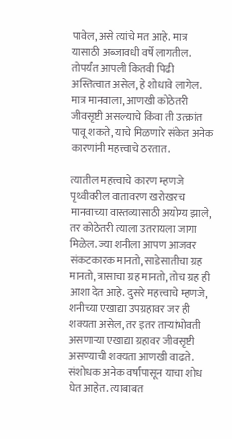पावेल, असे त्यांचे मत आहे. मात्र यासाठी अब्जावधी वर्षे लागतील. तोपर्यंत आपली कितवी पिढी अस्तित्वात असेल, हे शोधावे लागेल. मात्र मानवाला, आणखी कोठेतरी जीवसृष्टी असल्याचे किंवा ती उत्क्रांत पावू शकते, याचे मिळणारे संकेत अनेक कारणांनी महत्त्वाचे ठरतात.

त्यातील महत्त्वाचे कारण म्हणजे पृथ्वीवरील वातावरण खरोखरच मानवाच्या वास्तव्यासाठी अयोग्य झाले, तर कोठेतरी त्याला उतरायला जागा मिळेल. ज्या शनीला आपण आजवर संकटकारक मानतो, साडेसातीचा ग्रह मानतो, त्रासाचा ग्रह मानतो, तोच ग्रह ही आशा देत आहे. दुसरे महत्त्वाचे म्हणजे, शनीच्या एखाद्या उपग्रहावर जर ही शक्यता असेल, तर इतर ताऱ्यांभोवती असणाऱ्या एखाद्या ग्रहावर जीवसृष्टी असण्याची शक्यता आणखी वाढते. संशोधक अनेक वर्षांपासून याचा शोध घेत आहेत. त्याबाबत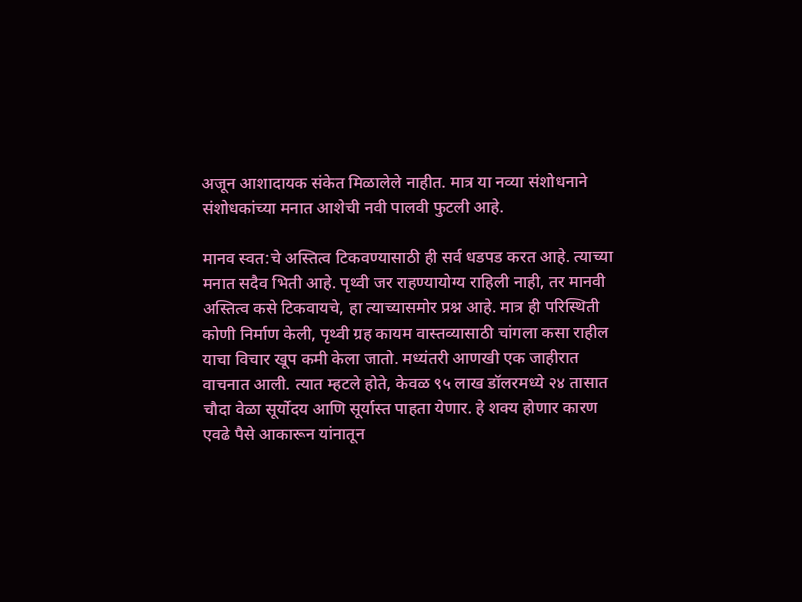अजून आशादायक संकेत मिळालेले नाहीत. मात्र या नव्या संशोधनाने संशोधकांच्या मनात आशेची नवी पालवी फुटली आहे.

मानव स्वत:चे अस्तित्व टिकवण्यासाठी ही सर्व धडपड करत आहे. त्याच्या मनात सदैव भिती आहे. पृथ्वी जर राहण्यायोग्य राहिली नाही, तर मानवी अस्तित्व कसे टिकवायचे, हा त्याच्यासमोर प्रश्न आहे. मात्र ही परिस्थिती कोणी निर्माण केली, पृथ्वी ग्रह कायम वास्तव्यासाठी चांगला कसा राहील याचा विचार खूप कमी केला जातो. मध्यंतरी आणखी एक जाहीरात वाचनात आली. त्यात म्हटले होते, केवळ ९५ लाख डॉलरमध्ये २४ तासात चौदा वेळा सूर्योदय आणि सूर्यास्त पाहता येणार. हे शक्य होणार कारण एवढे पैसे आकारून यांनातून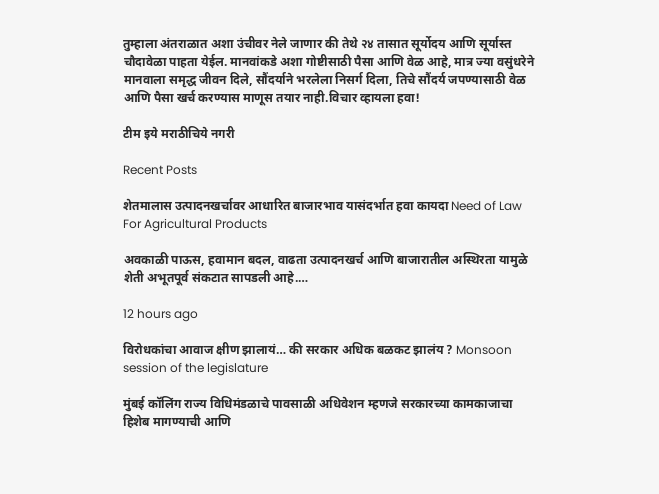तुम्हाला अंतराळात अशा उंचीवर नेले जाणार की तेथे २४ तासात सूर्योदय आणि सूर्यास्त चौदावेळा पाहता येईल. मानवांकडे अशा गोष्टीसाठी पैसा आणि वेळ आहे, मात्र ज्या वसुंधरेने मानवाला समृद्ध जीवन दिले, सौंदर्याने भरलेला निसर्ग दिला, तिचे सौंदर्य जपण्यासाठी वेळ आणि पैसा खर्च करण्यास माणूस तयार नाही.विचार व्हायला हवा!

टीम इये मराठीचिये नगरी

Recent Posts

शेतमालास उत्पादनखर्चावर आधारित बाजारभाव यासंदर्भात हवा कायदा Need of Law For Agricultural Products

अवकाळी पाऊस, हवामान बदल, वाढता उत्पादनखर्च आणि बाजारातील अस्थिरता यामुळे शेती अभूतपूर्व संकटात सापडली आहे.…

12 hours ago

विरोधकांचा आवाज क्षीण झालायं… की सरकार अधिक बळकट झालंय ? Monsoon session of the legislature

मुंबई कॉलिंग राज्य विधिमंडळाचे पावसाळी अधिवेशन म्हणजे सरकारच्या कामकाजाचा हिशेब मागण्याची आणि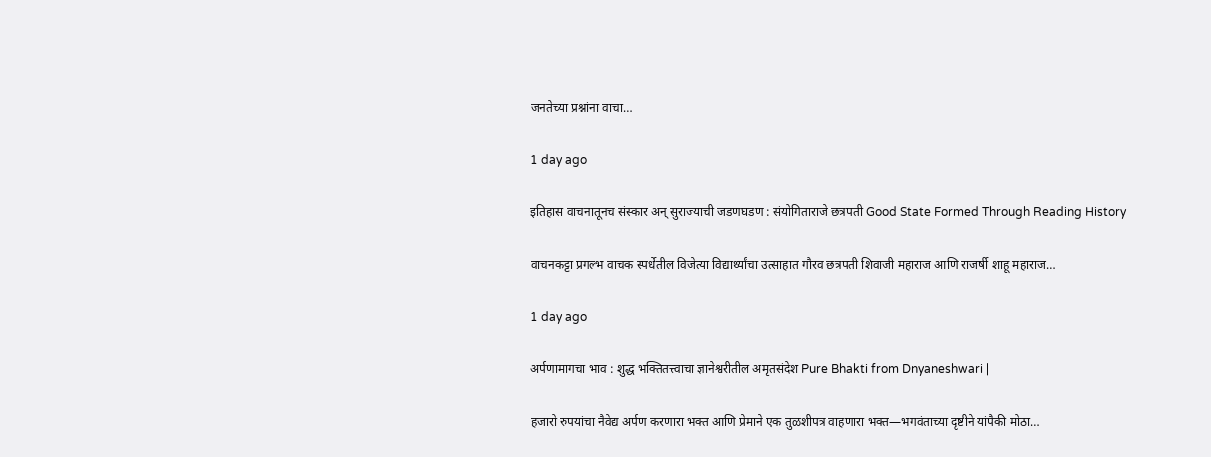जनतेच्या प्रश्नांना वाचा…

1 day ago

इतिहास वाचनातूनच संस्कार अन् सुराज्याची जडणघडण : संयोगिताराजे छत्रपती Good State Formed Through Reading History

वाचनकट्टा प्रगल्भ वाचक स्पर्धेतील विजेत्या विद्यार्थ्यांचा उत्साहात गौरव छत्रपती शिवाजी महाराज आणि राजर्षी शाहू महाराज…

1 day ago

अर्पणामागचा भाव : शुद्ध भक्तितत्त्वाचा ज्ञानेश्वरीतील अमृतसंदेश Pure Bhakti from Dnyaneshwari |

हजारो रुपयांचा नैवेद्य अर्पण करणारा भक्त आणि प्रेमाने एक तुळशीपत्र वाहणारा भक्त—भगवंताच्या दृष्टीने यांपैकी मोठा…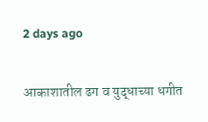2 days ago

आकाशातील ढग व युद्धाच्या धगीत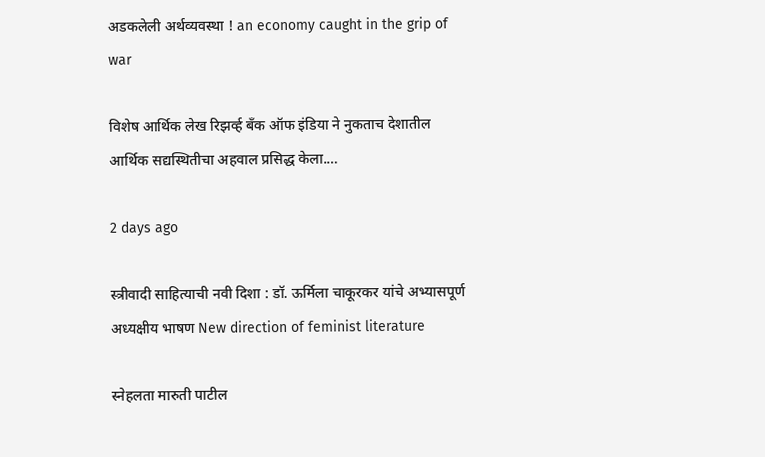अडकलेली अर्थव्यवस्था ! an economy caught in the grip of war

विशेष आर्थिक लेख रिझर्व्ह बँक ऑफ इंडिया ने नुकताच देशातील आर्थिक सद्यस्थितीचा अहवाल प्रसिद्ध केला.…

2 days ago

स्त्रीवादी साहित्याची नवी दिशा : डॉ. ऊर्मिला चाकूरकर यांचे अभ्यासपूर्ण अध्यक्षीय भाषण New direction of feminist literature

स्नेहलता मारुती पाटील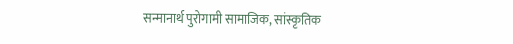सन्मानार्थ पुरोगामी सामाजिक, सांस्कृतिक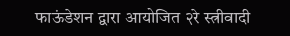फाऊंडेशन द्वारा आयोजित २रे स्त्रीवादी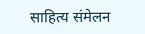साहित्य संमेलन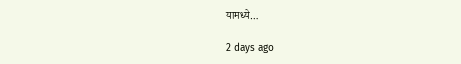यामध्ये…

2 days ago